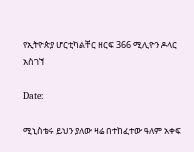የኢትዮጵያ ሆርቲካልቸር ዘርፍ 366 ሚሊዮን ዶላር አስገኘ

Date:

ሚኒስቴሩ ይህን ያለው ዛሬ በተከፈተው ዓለም አቀፍ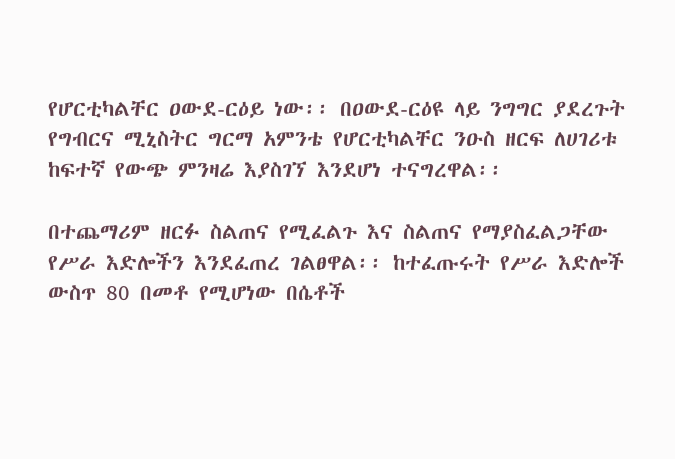የሆርቲካልቸር ዐውደ-ርዕይ ነው፡፡ በዐውደ-ርዕዩ ላይ ንግግር ያደረጉት የግብርና ሚኒስትር ግርማ አምንቴ የሆርቲካልቸር ንዑስ ዘርፍ ለሀገሪቱ ከፍተኛ የውጭ ምንዛሬ እያስገኘ እንደሆነ ተናግረዋል፡፡

በተጨማሪም ዘርፉ ስልጠና የሚፈልጉ እና ስልጠና የማያስፈልጋቸው የሥራ እድሎችን እንደፈጠረ ገልፀዋል፡፡ ከተፈጡሩት የሥራ እድሎች ውስጥ 80 በመቶ የሚሆነው በሴቶች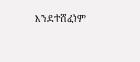እንደተሸፈነም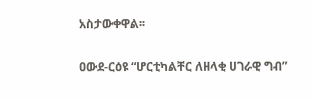አስታውቀዋል፡፡

ዐውደ-ርዕዩ “ሆርቲካልቸር ለዘላቂ ሀገራዊ ግብ”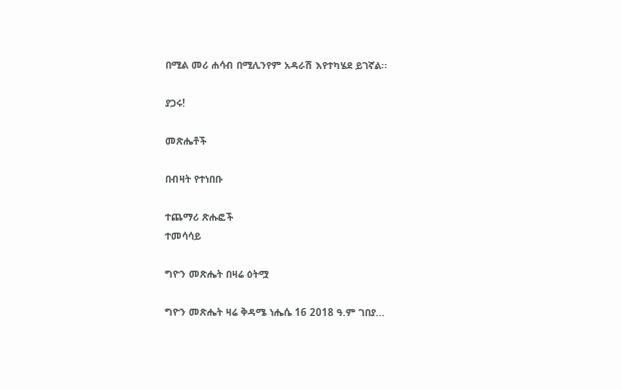በሚል መሪ ሐሳብ በሚሊንየም አዳራሽ እየተካሄደ ይገኛል፡፡

ያጋሩ!

መጽሔቶች

በብዛት የተነበቡ

ተጨማሪ ጽሑፎች
ተመሳሳይ

ግዮን መጽሔት በዛሬ ዕትሟ

ግዮን መጽሔት ዛሬ ቅዳሜ ነሔሴ 16 2018 ዓ.ም ገበያ...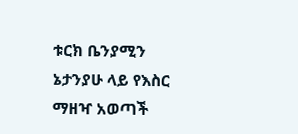ቱርክ ቤንያሚን ኔታንያሁ ላይ የእስር ማዘዣ አወጣች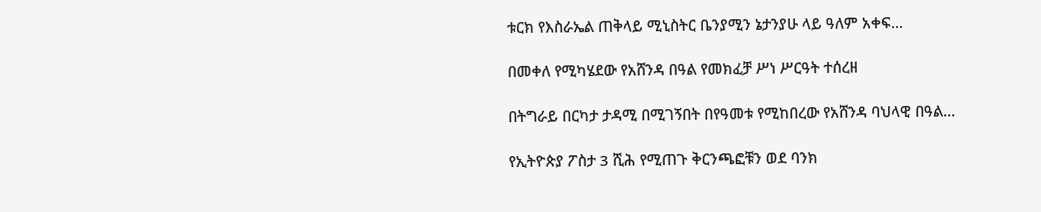ቱርክ የእስራኤል ጠቅላይ ሚኒስትር ቤንያሚን ኔታንያሁ ላይ ዓለም አቀፍ...

በመቀለ የሚካሄደው የአሸንዳ በዓል የመክፈቻ ሥነ ሥርዓት ተሰረዘ

በትግራይ በርካታ ታዳሚ በሚገኝበት በየዓመቱ የሚከበረው የአሸንዳ ባህላዊ በዓል...

የኢትዮጵያ ፖስታ 3 ሺሕ የሚጠጉ ቅርንጫፎቹን ወደ ባንክ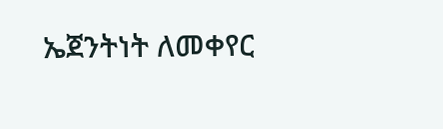ኤጀንትነት ለመቀየር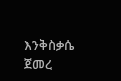እንቅስቃሴ ጀመረ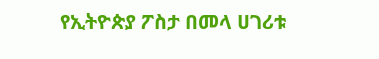የኢትዮጵያ ፖስታ በመላ ሀገሪቱ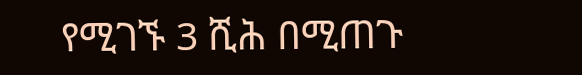የሚገኙ 3 ሺሕ በሚጠጉ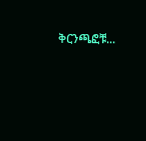ቅርንጫፎቹ...